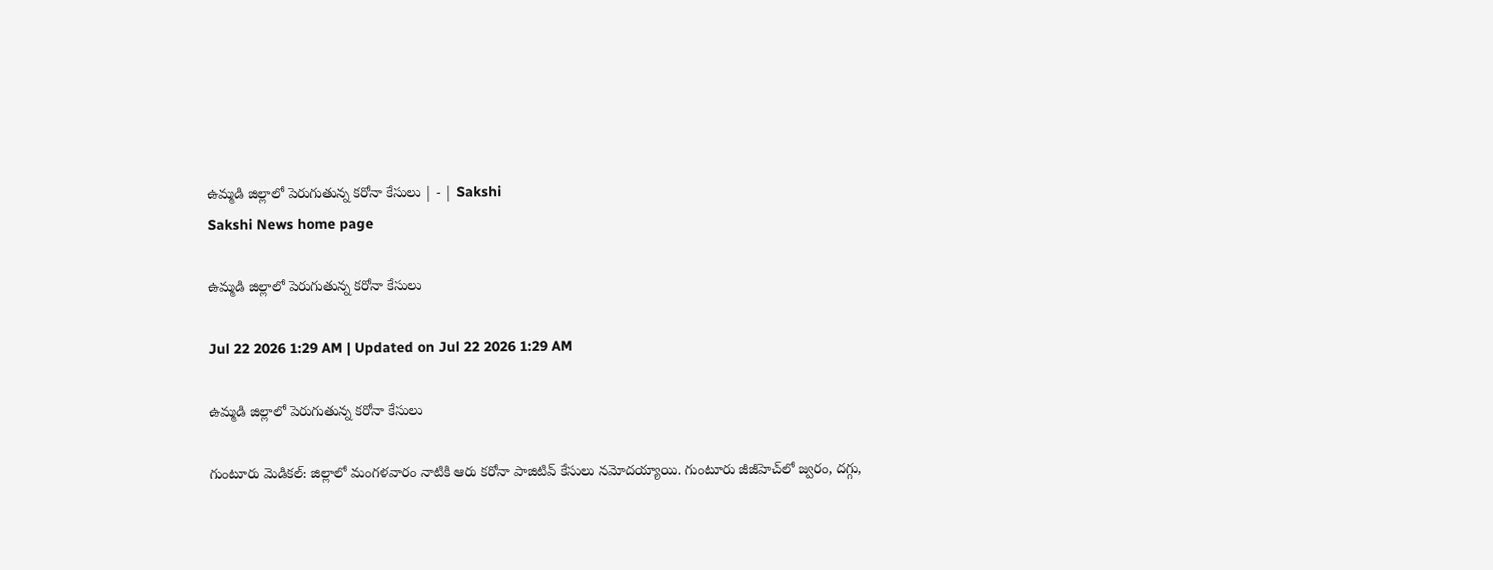ఉమ్మడి జిల్లాలో పెరుగుతున్న కరోనా కేసులు | - | Sakshi
Sakshi News home page

ఉమ్మడి జిల్లాలో పెరుగుతున్న కరోనా కేసులు

Jul 22 2026 1:29 AM | Updated on Jul 22 2026 1:29 AM

ఉమ్మడి జిల్లాలో పెరుగుతున్న కరోనా కేసులు

గుంటూరు మెడికల్‌: జిల్లాలో మంగళవారం నాటికి ఆరు కరోనా పాజిటివ్‌ కేసులు నమోదయ్యాయి. గుంటూరు జీజీహెచ్‌లో జ్వరం, దగ్గు,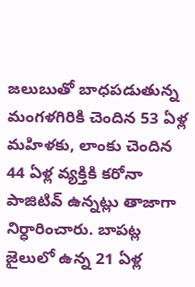జలుబుతో బాధపడుతున్న మంగళగిరికి చెందిన 53 ఏళ్ల మహిళకు, లాంకు చెందిన 44 ఏళ్ల వ్యక్తికి కరోనా పాజిటివ్‌ ఉన్నట్లు తాజాగా నిర్ధారించారు. బాపట్ల జైలులో ఉన్న 21 ఏళ్ల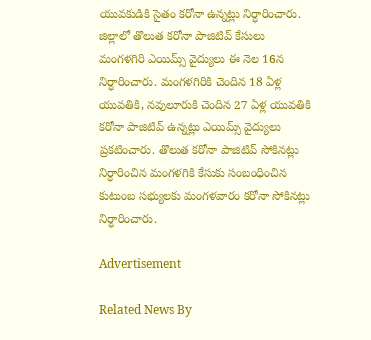యువకుడికి సైతం కరోనా ఉన్నట్లు నిర్ధారించారు. జిల్లాలో తొలుత కరోనా పాజిటివ్‌ కేసులు మంగళగిరి ఎయిమ్స్‌ వైద్యులు ఈ నెల 16న నిర్ధారించారు. మంగళగిరికి చెందిన 18 ఏళ్ల యువతికి, నవులూరుకి చెందిన 27 ఏళ్ల యువతికి కరోనా పాజిటివ్‌ ఉన్నట్లు ఎయిమ్స్‌ వైద్యులు ప్రకటించారు. తొలుత కరోనా పాజిటివ్‌ సోకినట్లు నిర్ధారించిన మంగళగికి కేసుకు సంబంధించిన కుటుంబ సభ్యులకు మంగళవారం కరోనా సోకినట్లు నిర్ధారించారు.

Advertisement

Related News By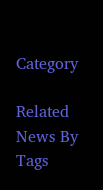Category

Related News By Tags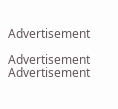Advertisement

Advertisement
Advertisement